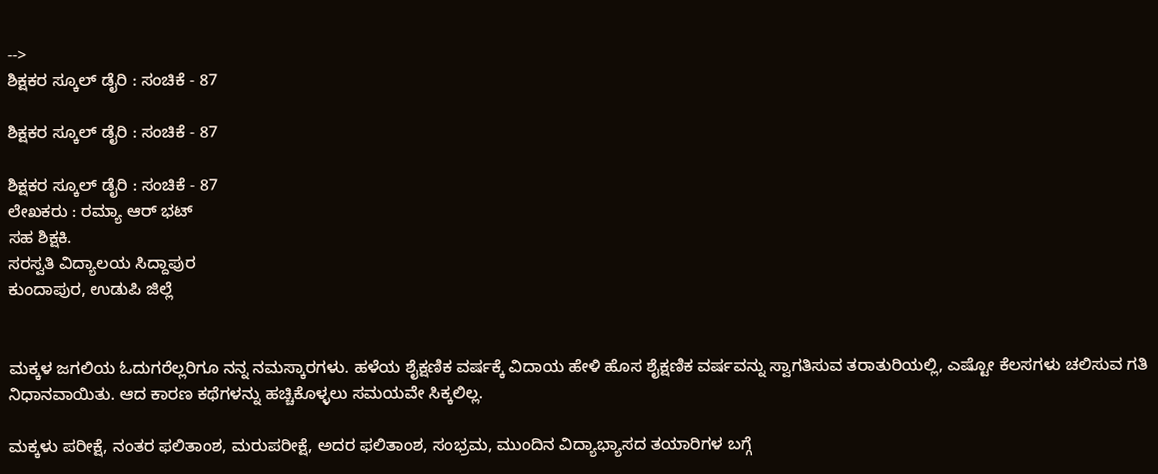-->
ಶಿಕ್ಷಕರ ಸ್ಕೂಲ್ ಡೈರಿ : ಸಂಚಿಕೆ - 87

ಶಿಕ್ಷಕರ ಸ್ಕೂಲ್ ಡೈರಿ : ಸಂಚಿಕೆ - 87

ಶಿಕ್ಷಕರ ಸ್ಕೂಲ್ ಡೈರಿ : ಸಂಚಿಕೆ - 87
ಲೇಖಕರು : ರಮ್ಯಾ ಆರ್ ಭಟ್
ಸಹ ಶಿಕ್ಷಕಿ.
ಸರಸ್ವತಿ ವಿದ್ಯಾಲಯ ಸಿದ್ದಾಪುರ
ಕುಂದಾಪುರ, ಉಡುಪಿ ಜಿಲ್ಲೆ


ಮಕ್ಕಳ ಜಗಲಿಯ ಓದುಗರೆಲ್ಲರಿಗೂ ನನ್ನ ನಮಸ್ಕಾರಗಳು. ಹಳೆಯ ಶೈಕ್ಷಣಿಕ ವರ್ಷಕ್ಕೆ ವಿದಾಯ ಹೇಳಿ ಹೊಸ ಶೈಕ್ಷಣಿಕ ವರ್ಷವನ್ನು ಸ್ವಾಗತಿಸುವ ತರಾತುರಿಯಲ್ಲಿ, ಎಷ್ಟೋ ಕೆಲಸಗಳು ಚಲಿಸುವ ಗತಿ ನಿಧಾನವಾಯಿತು. ಆದ ಕಾರಣ ಕಥೆಗಳನ್ನು ಹಚ್ಚಿಕೊಳ್ಳಲು ಸಮಯವೇ ಸಿಕ್ಕಲಿಲ್ಲ.

ಮಕ್ಕಳು ಪರೀಕ್ಷೆ, ನಂತರ ಫಲಿತಾಂಶ, ಮರುಪರೀಕ್ಷೆ, ಅದರ ಫಲಿತಾಂಶ, ಸಂಭ್ರಮ, ಮುಂದಿನ ವಿದ್ಯಾಭ್ಯಾಸದ ತಯಾರಿಗಳ ಬಗ್ಗೆ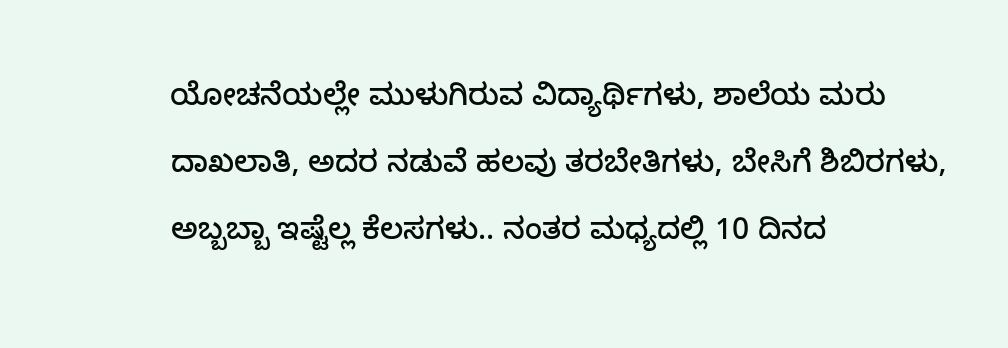ಯೋಚನೆಯಲ್ಲೇ ಮುಳುಗಿರುವ ವಿದ್ಯಾರ್ಥಿಗಳು, ಶಾಲೆಯ ಮರು ದಾಖಲಾತಿ, ಅದರ ನಡುವೆ ಹಲವು ತರಬೇತಿಗಳು, ಬೇಸಿಗೆ ಶಿಬಿರಗಳು, ಅಬ್ಬಬ್ಬಾ ಇಷ್ಟೆಲ್ಲ ಕೆಲಸಗಳು.. ನಂತರ ಮಧ್ಯದಲ್ಲಿ 10 ದಿನದ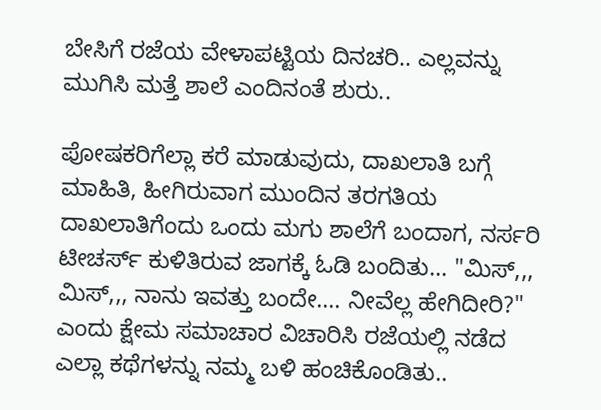ಬೇಸಿಗೆ ರಜೆಯ ವೇಳಾಪಟ್ಟಿಯ ದಿನಚರಿ.. ಎಲ್ಲವನ್ನು ಮುಗಿಸಿ ಮತ್ತೆ ಶಾಲೆ ಎಂದಿನಂತೆ ಶುರು..

ಪೋಷಕರಿಗೆಲ್ಲಾ ಕರೆ ಮಾಡುವುದು, ದಾಖಲಾತಿ ಬಗ್ಗೆ ಮಾಹಿತಿ, ಹೀಗಿರುವಾಗ ಮುಂದಿನ ತರಗತಿಯ ದಾಖಲಾತಿಗೆಂದು ಒಂದು ಮಗು ಶಾಲೆಗೆ ಬಂದಾಗ, ನರ್ಸರಿ ಟೀಚರ್ಸ್ ಕುಳಿತಿರುವ ಜಾಗಕ್ಕೆ ಓಡಿ ಬಂದಿತು... "ಮಿಸ್,,, ಮಿಸ್,,, ನಾನು ಇವತ್ತು ಬಂದೇ.... ನೀವೆಲ್ಲ ಹೇಗಿದೀರಿ?" ಎಂದು ಕ್ಷೇಮ ಸಮಾಚಾರ ವಿಚಾರಿಸಿ ರಜೆಯಲ್ಲಿ ನಡೆದ ಎಲ್ಲಾ ಕಥೆಗಳನ್ನು ನಮ್ಮ ಬಳಿ ಹಂಚಿಕೊಂಡಿತು..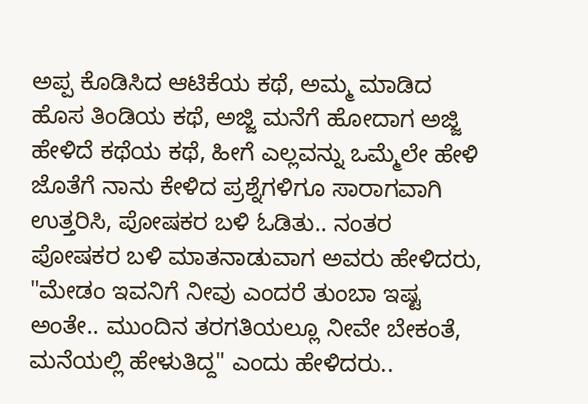ಅಪ್ಪ ಕೊಡಿಸಿದ ಆಟಿಕೆಯ ಕಥೆ, ಅಮ್ಮ ಮಾಡಿದ ಹೊಸ ತಿಂಡಿಯ ಕಥೆ, ಅಜ್ಜಿ ಮನೆಗೆ ಹೋದಾಗ ಅಜ್ಜಿ ಹೇಳಿದೆ ಕಥೆಯ ಕಥೆ, ಹೀಗೆ ಎಲ್ಲವನ್ನು ಒಮ್ಮೆಲೇ ಹೇಳಿ ಜೊತೆಗೆ ನಾನು ಕೇಳಿದ ಪ್ರಶ್ನೆಗಳಿಗೂ ಸಾರಾಗವಾಗಿ ಉತ್ತರಿಸಿ, ಪೋಷಕರ ಬಳಿ ಓಡಿತು.. ನಂತರ ಪೋಷಕರ ಬಳಿ ಮಾತನಾಡುವಾಗ ಅವರು ಹೇಳಿದರು, "ಮೇಡಂ ಇವನಿಗೆ ನೀವು ಎಂದರೆ ತುಂಬಾ ಇಷ್ಟ ಅಂತೇ.. ಮುಂದಿನ ತರಗತಿಯಲ್ಲೂ ನೀವೇ ಬೇಕಂತೆ, ಮನೆಯಲ್ಲಿ ಹೇಳುತಿದ್ದ" ಎಂದು ಹೇಳಿದರು..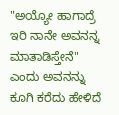"ಅಯ್ಯೋ ಹಾಗಾದ್ರೆ ಇರಿ ನಾನೇ ಅವನನ್ನ ಮಾತಾಡಿಸ್ತೇನೆ" ಎಂದು ಅವನನ್ನು ಕೂಗಿ ಕರೆದು ಹೇಳಿದೆ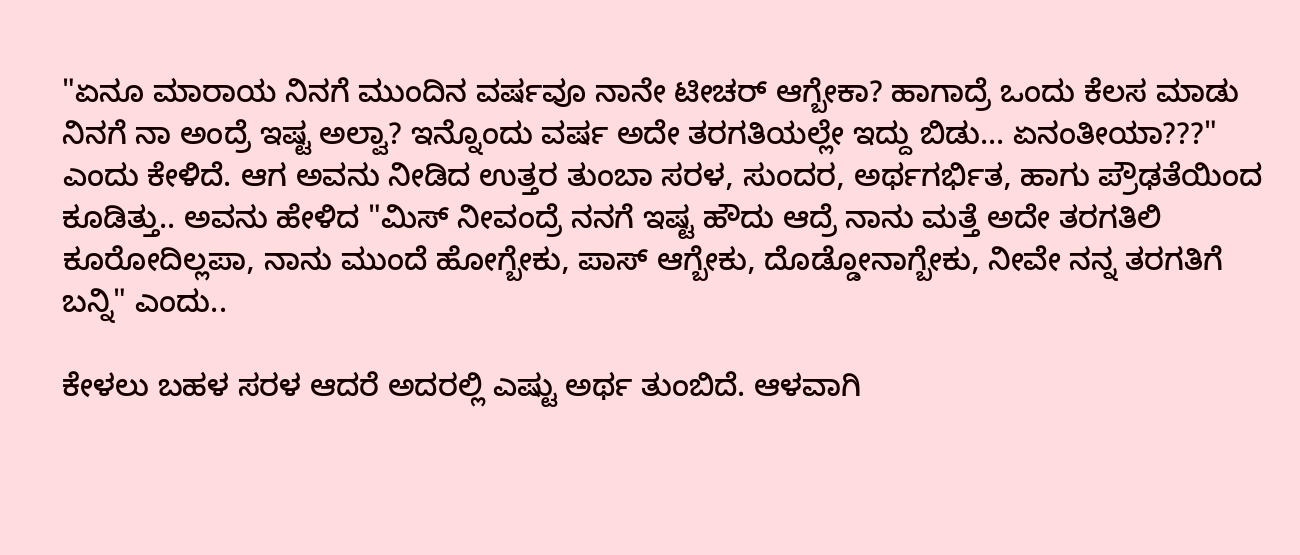"ಏನೂ ಮಾರಾಯ ನಿನಗೆ ಮುಂದಿನ ವರ್ಷವೂ ನಾನೇ ಟೀಚರ್ ಆಗ್ಬೇಕಾ? ಹಾಗಾದ್ರೆ ಒಂದು ಕೆಲಸ ಮಾಡು ನಿನಗೆ ನಾ ಅಂದ್ರೆ ಇಷ್ಟ ಅಲ್ವಾ? ಇನ್ನೊಂದು ವರ್ಷ ಅದೇ ತರಗತಿಯಲ್ಲೇ ಇದ್ದು ಬಿಡು... ಏನಂತೀಯಾ???" ಎಂದು ಕೇಳಿದೆ. ಆಗ ಅವನು ನೀಡಿದ ಉತ್ತರ ತುಂಬಾ ಸರಳ, ಸುಂದರ, ಅರ್ಥಗರ್ಭಿತ, ಹಾಗು ಪ್ರೌಢತೆಯಿಂದ ಕೂಡಿತ್ತು.. ಅವನು ಹೇಳಿದ "ಮಿಸ್ ನೀವಂದ್ರೆ ನನಗೆ ಇಷ್ಟ ಹೌದು ಆದ್ರೆ ನಾನು ಮತ್ತೆ ಅದೇ ತರಗತಿಲಿ ಕೂರೋದಿಲ್ಲಪಾ, ನಾನು ಮುಂದೆ ಹೋಗ್ಬೇಕು, ಪಾಸ್ ಆಗ್ಬೇಕು, ದೊಡ್ಡೋನಾಗ್ಬೇಕು, ನೀವೇ ನನ್ನ ತರಗತಿಗೆ ಬನ್ನಿ" ಎಂದು..

ಕೇಳಲು ಬಹಳ ಸರಳ ಆದರೆ ಅದರಲ್ಲಿ ಎಷ್ಟು ಅರ್ಥ ತುಂಬಿದೆ. ಆಳವಾಗಿ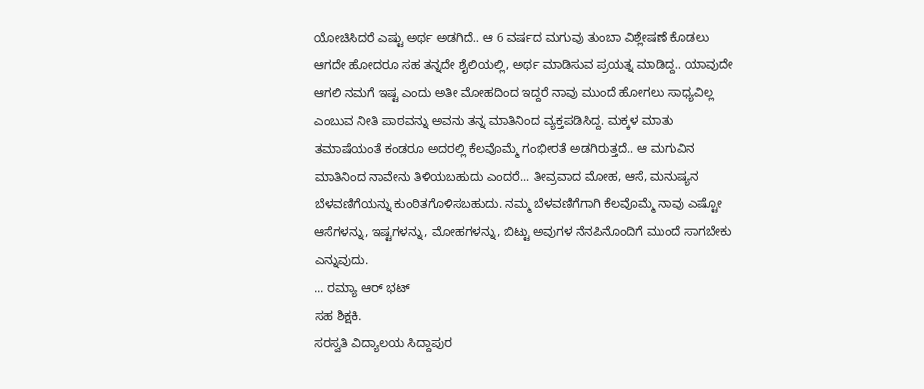ಯೋಚಿಸಿದರೆ ಎಷ್ಟು ಅರ್ಥ ಅಡಗಿದೆ.. ಆ 6 ವರ್ಷದ ಮಗುವು ತುಂಬಾ ವಿಶ್ಲೇಷಣೆ ಕೊಡಲು ಆಗದೇ ಹೋದರೂ ಸಹ ತನ್ನದೇ ಶೈಲಿಯಲ್ಲಿ, ಅರ್ಥ ಮಾಡಿಸುವ ಪ್ರಯತ್ನ ಮಾಡಿದ್ದ.. ಯಾವುದೇ ಆಗಲಿ ನಮಗೆ ಇಷ್ಟ ಎಂದು ಅತೀ ಮೋಹದಿಂದ ಇದ್ದರೆ ನಾವು ಮುಂದೆ ಹೋಗಲು ಸಾಧ್ಯವಿಲ್ಲ ಎಂಬುವ ನೀತಿ ಪಾಠವನ್ನು ಅವನು ತನ್ನ ಮಾತಿನಿಂದ ವ್ಯಕ್ತಪಡಿಸಿದ್ದ. ಮಕ್ಕಳ ಮಾತು ತಮಾಷೆಯಂತೆ ಕಂಡರೂ ಅದರಲ್ಲಿ ಕೆಲವೊಮ್ಮೆ ಗಂಭೀರತೆ ಅಡಗಿರುತ್ತದೆ.. ಆ ಮಗುವಿನ ಮಾತಿನಿಂದ ನಾವೇನು ತಿಳಿಯಬಹುದು ಎಂದರೆ... ತೀವ್ರವಾದ ಮೋಹ, ಆಸೆ, ಮನುಷ್ಯನ ಬೆಳವಣಿಗೆಯನ್ನು ಕುಂಠಿತಗೊಳಿಸಬಹುದು. ನಮ್ಮ ಬೆಳವಣಿಗೆಗಾಗಿ ಕೆಲವೊಮ್ಮೆ ನಾವು ಎಷ್ಟೋ ಆಸೆಗಳನ್ನು, ಇಷ್ಟಗಳನ್ನು, ಮೋಹಗಳನ್ನು, ಬಿಟ್ಟು ಅವುಗಳ ನೆನಪಿನೊಂದಿಗೆ ಮುಂದೆ ಸಾಗಬೇಕು ಎನ್ನುವುದು.
... ರಮ್ಯಾ ಆರ್ ಭಟ್
ಸಹ ಶಿಕ್ಷಕಿ.
ಸರಸ್ವತಿ ವಿದ್ಯಾಲಯ ಸಿದ್ದಾಪುರ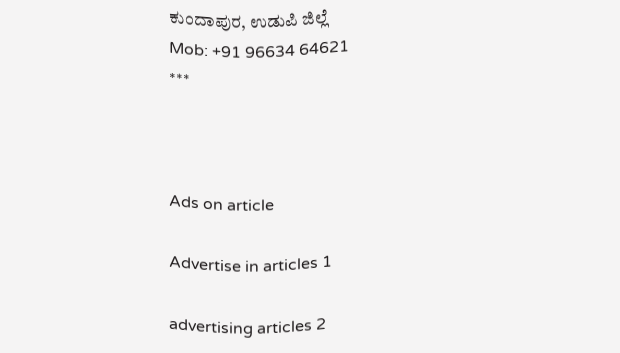ಕುಂದಾಪುರ, ಉಡುಪಿ ಜಿಲ್ಲೆ
Mob: +91 96634 64621
***



Ads on article

Advertise in articles 1

advertising articles 2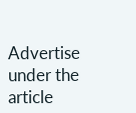Advertise under the article